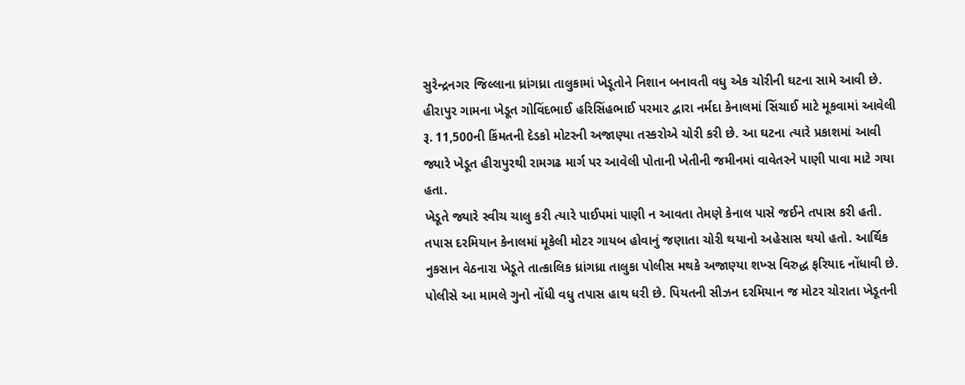સુરેન્દ્રનગર જિલ્લાના ધ્રાંગધ્રા તાલુકામાં ખેડૂતોને નિશાન બનાવતી વધુ એક ચોરીની ઘટના સામે આવી છે. હીરાપુર ગામના ખેડૂત ગોવિંદભાઈ હરિસિંહભાઈ પરમાર દ્વારા નર્મદા કેનાલમાં સિંચાઈ માટે મૂકવામાં આવેલી રૂ. 11,500ની કિંમતની દેડકો મોટરની અજાણ્યા તસ્કરોએ ચોરી કરી છે. આ ઘટના ત્યારે પ્રકાશમાં આવી જ્યારે ખેડૂત હીરાપુરથી રામગઢ માર્ગ પર આવેલી પોતાની ખેતીની જમીનમાં વાવેતરને પાણી પાવા માટે ગયા હતા.
ખેડૂતે જ્યારે સ્વીચ ચાલુ કરી ત્યારે પાઈપમાં પાણી ન આવતા તેમણે કેનાલ પાસે જઈને તપાસ કરી હતી. તપાસ દરમિયાન કેનાલમાં મૂકેલી મોટર ગાયબ હોવાનું જણાતા ચોરી થયાનો અહેસાસ થયો હતો. આર્થિક નુકસાન વેઠનારા ખેડૂતે તાત્કાલિક ધ્રાંગધ્રા તાલુકા પોલીસ મથકે અજાણ્યા શખ્સ વિરુદ્ધ ફરિયાદ નોંધાવી છે. પોલીસે આ મામલે ગુનો નોંધી વધુ તપાસ હાથ ધરી છે. પિયતની સીઝન દરમિયાન જ મોટર ચોરાતા ખેડૂતની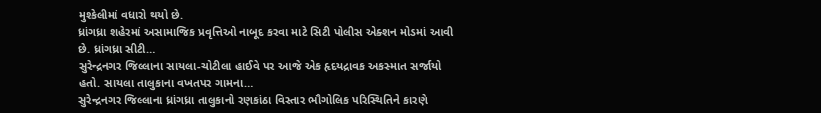મુશ્કેલીમાં વધારો થયો છે.
ધ્રાંગધ્રા શહેરમાં અસામાજિક પ્રવૃત્તિઓ નાબૂદ કરવા માટે સિટી પોલીસ એક્શન મોડમાં આવી છે. ધ્રાંગધ્રા સીટી…
સુરેન્દ્રનગર જિલ્લાના સાયલા-ચોટીલા હાઈવે પર આજે એક હૃદયદ્રાવક અકસ્માત સર્જાયો હતો. સાયલા તાલુકાના વખતપર ગામના…
સુરેન્દ્રનગર જિલ્લાના ધ્રાંગધ્રા તાલુકાનો રણકાંઠા વિસ્તાર ભૌગોલિક પરિસ્થિતિને કારણે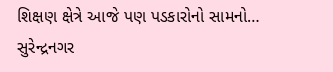શિક્ષણ ક્ષેત્રે આજે પણ પડકારોનો સામનો…
સુરેન્દ્રનગર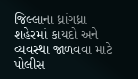જિલ્લાના ધ્રાંગધ્રા શહેરમાં કાયદો અને વ્યવસ્થા જાળવવા માટે પોલીસ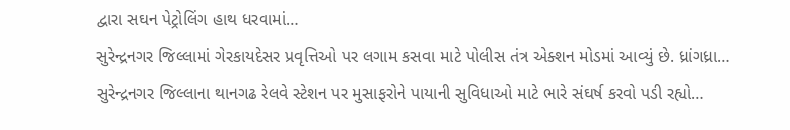દ્વારા સઘન પેટ્રોલિંગ હાથ ધરવામાં…
સુરેન્દ્રનગર જિલ્લામાં ગેરકાયદેસર પ્રવૃત્તિઓ પર લગામ કસવા માટે પોલીસ તંત્ર એક્શન મોડમાં આવ્યું છે. ધ્રાંગધ્રા…
સુરેન્દ્રનગર જિલ્લાના થાનગઢ રેલવે સ્ટેશન પર મુસાફરોને પાયાની સુવિધાઓ માટે ભારે સંઘર્ષ કરવો પડી રહ્યો…